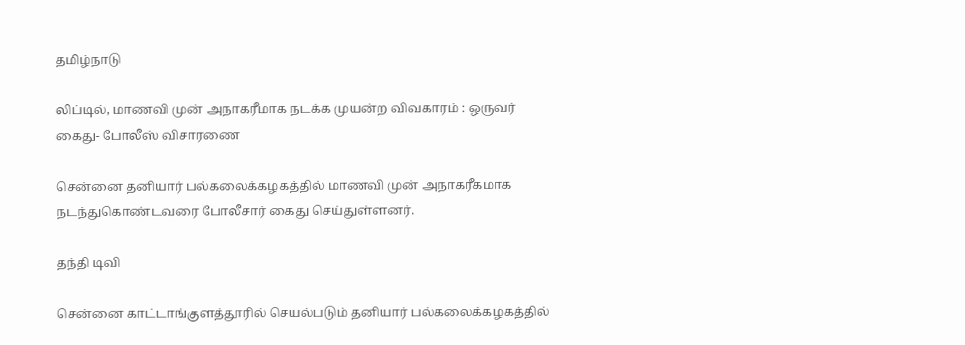தமிழ்நாடு

லிப்டில், மாணவி முன் அநாகரீமாக நடக்க முயன்ற விவகாரம் : ஒருவர் கைது- போலீஸ் விசாரணை

சென்னை தனியார் பல்கலைக்கழகத்தில் மாணவி முன் அநாகரீகமாக நடந்துகொண்டவரை போலீசார் கைது செய்துள்ளனர்.

தந்தி டிவி

சென்னை காட்டாங்குளத்தூரில் செயல்படும் தனியார் பல்கலைக்கழகத்தில்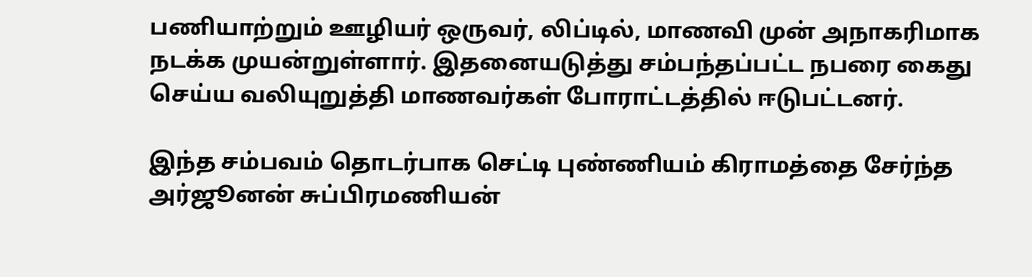பணியாற்றும் ஊழியர் ஒருவர், லிப்டில், மாணவி முன் அநாகரிமாக நடக்க முயன்றுள்ளார். இதனையடுத்து சம்பந்தப்பட்ட நபரை கைது செய்ய வலியுறுத்தி மாணவர்கள் போராட்டத்தில் ஈடுபட்டனர்.

இந்த சம்பவம் தொடர்பாக செட்டி புண்ணியம் கிராமத்தை சேர்ந்த அர்ஜூனன் சுப்பிரமணியன்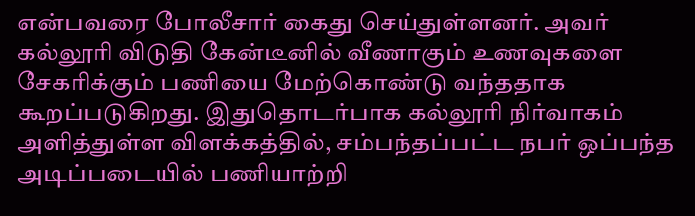என்பவரை போலீசார் கைது செய்துள்ளனர். அவர் கல்லூரி விடுதி கேன்டீனில் வீணாகும் உணவுகளை சேகரிக்கும் பணியை மேற்கொண்டு வந்ததாக கூறப்படுகிறது. இதுதொடர்பாக கல்லூரி நிர்வாகம் அளித்துள்ள விளக்கத்தில், சம்பந்தப்பட்ட நபர் ஒப்பந்த அடிப்படையில் பணியாற்றி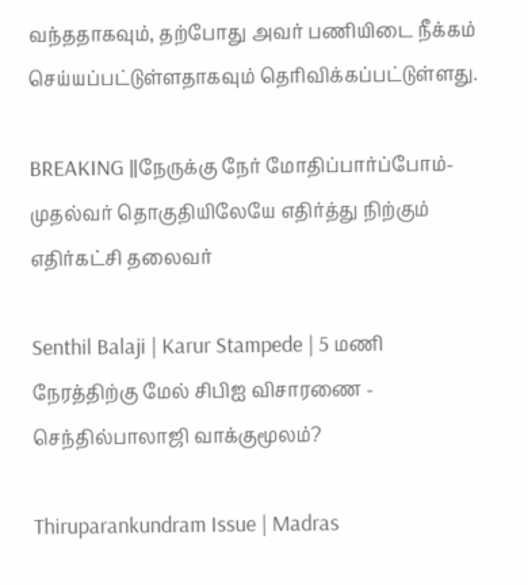வந்ததாகவும், தற்போது அவர் பணியிடை நீக்கம் செய்யப்பட்டுள்ளதாகவும் தெரிவிக்கப்பட்டுள்ளது.

BREAKING ||நேருக்கு நேர் மோதிப்பார்ப்போம்-முதல்வர் தொகுதியிலேயே எதிர்த்து நிற்கும் எதிர்கட்சி தலைவர்

Senthil Balaji | Karur Stampede | 5 மணி நேரத்திற்கு மேல் சிபிஐ விசாரணை - செந்தில்பாலாஜி வாக்குமூலம்?

Thiruparankundram Issue | Madras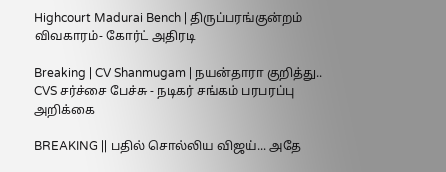Highcourt Madurai Bench | திருப்பரங்குன்றம் விவகாரம்- கோர்ட் அதிரடி

Breaking | CV Shanmugam | நயன்தாரா குறித்து.. CVS சர்ச்சை பேச்சு - நடிகர் சங்கம் பரபரப்பு அறிக்கை

BREAKING || பதில் சொல்லிய விஜய்... அதே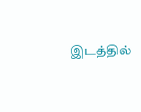இடத்தில்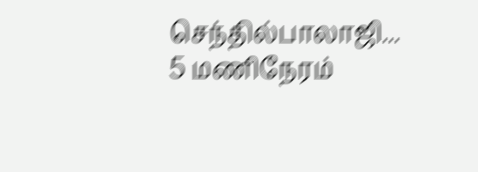செந்தில்பாலாஜி... 5 மணிநேரம்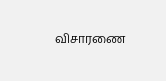விசாரணை